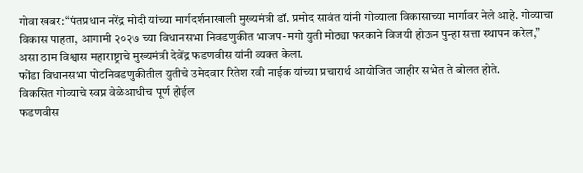गोवा खबर:“पंतप्रधान नरेंद्र मोदी यांच्या मार्गदर्शनाखाली मुख्यमंत्री डॉ. प्रमोद सावंत यांनी गोव्याला विकासाच्या मार्गावर नेले आहे. गोव्याचा विकास पाहता, आगामी २०२७ च्या विधानसभा निवडणुकीत भाजप-मगो युती मोठ्या फरकाने विजयी होऊन पुन्हा सत्ता स्थापन करेल,” असा ठाम विश्वास महाराष्ट्राचे मुख्यमंत्री देवेंद्र फडणवीस यांनी व्यक्त केला.
फोंडा विधानसभा पोटनिवडणुकीतील युतीचे उमेदवार रितेश रवी नाईक यांच्या प्रचारार्थ आयोजित जाहीर सभेत ते बोलत होते.
विकसित गोव्याचे स्वप्न वेळेआधीच पूर्ण होईल
फडणवीस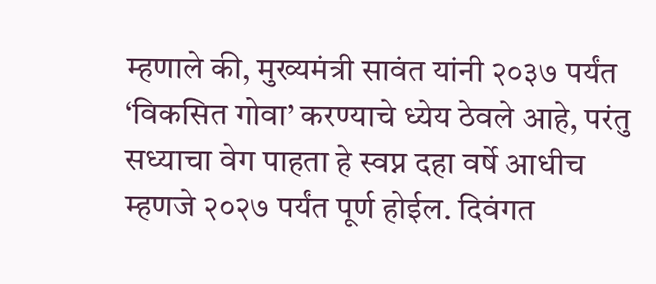म्हणाले की, मुख्यमंत्री सावंत यांनी २०३७ पर्यंत ‘विकसित गोवा’ करण्याचे ध्येय ठेवले आहे, परंतु सध्याचा वेग पाहता हे स्वप्न दहा वर्षे आधीच म्हणजे २०२७ पर्यंत पूर्ण होईल. दिवंगत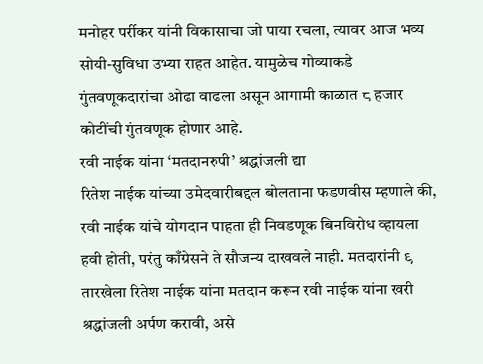मनोहर पर्रीकर यांनी विकासाचा जो पाया रचला, त्यावर आज भव्य सोयी-सुविधा उभ्या राहत आहेत. यामुळेच गोव्याकडे गुंतवणूकदारांचा ओढा वाढला असून आगामी काळात ८ हजार कोटींची गुंतवणूक होणार आहे.
रवी नाईक यांना ‘मतदानरुपी’ श्रद्धांजली द्या
रितेश नाईक यांच्या उमेदवारीबद्दल बोलताना फडणवीस म्हणाले की, रवी नाईक यांचे योगदान पाहता ही निवडणूक बिनविरोध व्हायला हवी होती, परंतु काँग्रेसने ते सौजन्य दाखवले नाही. मतदारांनी ९ तारखेला रितेश नाईक यांना मतदान करून रवी नाईक यांना खरी श्रद्धांजली अर्पण करावी, असे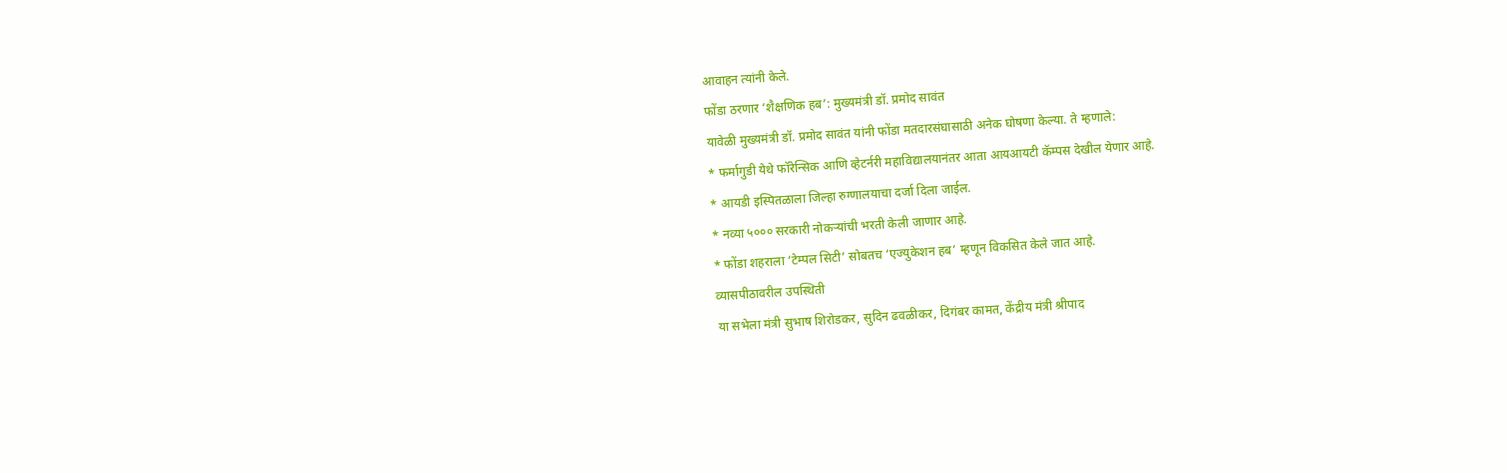आवाहन त्यांनी केले.
फोंडा ठरणार ‘शैक्षणिक हब’: मुख्यमंत्री डॉ. प्रमोद सावंत
यावेळी मुख्यमंत्री डॉ. प्रमोद सावंत यांनी फोंडा मतदारसंघासाठी अनेक घोषणा केल्या. ते म्हणाले:
* फर्मागुडी येथे फॉरेन्सिक आणि व्हेटर्नरी महाविद्यालयानंतर आता आयआयटी कॅम्पस देखील येणार आहे.
* आयडी इस्पितळाला जिल्हा रुग्णालयाचा दर्जा दिला जाईल.
* नव्या ५००० सरकारी नोकऱ्यांची भरती केली जाणार आहे.
* फोंडा शहराला ‘टेम्पल सिटी’ सोबतच ‘एज्युकेशन हब’ म्हणून विकसित केले जात आहे.
व्यासपीठावरील उपस्थिती
या सभेला मंत्री सुभाष शिरोडकर, सुदिन ढवळीकर, दिगंबर कामत, केंद्रीय मंत्री श्रीपाद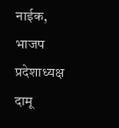नाईक, भाजप प्रदेशाध्यक्ष दामू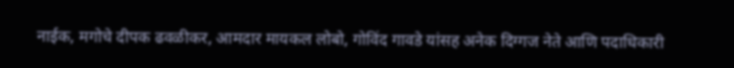नाईक, मगोचे दीपक ढवळीकर, आमदार मायकल लोबो, गोविंद गावडे यांसह अनेक दिग्गज नेते आणि पदाधिकारी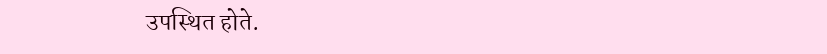उपस्थित होते.